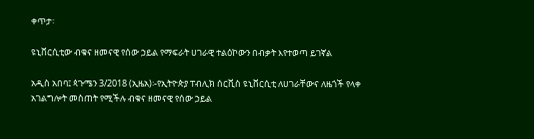ቀጥታ፡

ዩኒቨርሲቲው ብቁና ዘመናዊ የሰው ኃይል የማፍራት ሀገራዊ ተልዕኮውን በብቃት እየተወጣ ይገኛል

አዲስ አበባ፤ ጳጉሜን 3/2018 (ኢዜአ)፡-የኢትዮጵያ ፐብሊክ ሰርቪስ ዩኒቨርሲቲ ለሀገራቸውና ለዜጎች የላቀ አገልግሎት መስጠት የሚችሉ ብቁና ዘመናዊ የሰው ኃይል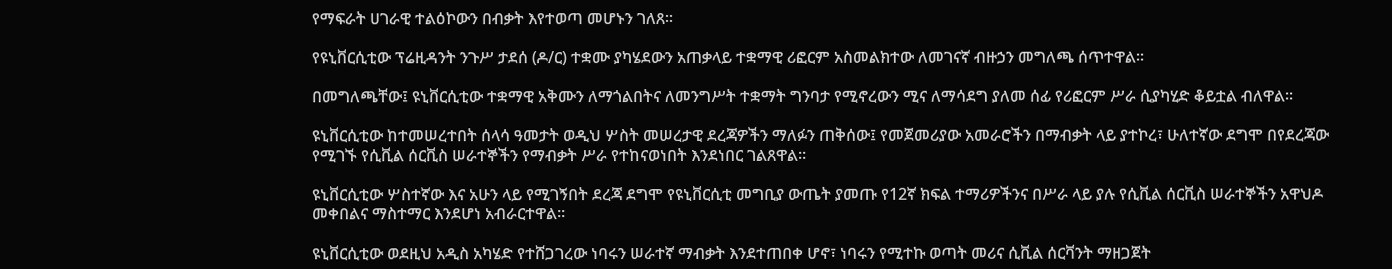የማፍራት ሀገራዊ ተልዕኮውን በብቃት እየተወጣ መሆኑን ገለጸ፡፡

የዩኒቨርሲቲው ፕሬዚዳንት ንጉሥ ታደሰ (ዶ/ር) ተቋሙ ያካሄደውን አጠቃላይ ተቋማዊ ሪፎርም አስመልክተው ለመገናኛ ብዙኃን መግለጫ ሰጥተዋል።

በመግለጫቸው፤ ዩኒቨርሲቲው ተቋማዊ አቅሙን ለማጎልበትና ለመንግሥት ተቋማት ግንባታ የሚኖረውን ሚና ለማሳደግ ያለመ ሰፊ የሪፎርም ሥራ ሲያካሂድ ቆይቷል ብለዋል።

ዩኒቨርሲቲው ከተመሠረተበት ሰላሳ ዓመታት ወዲህ ሦስት መሠረታዊ ደረጃዎችን ማለፉን ጠቅሰው፤ የመጀመሪያው አመራሮችን በማብቃት ላይ ያተኮረ፣ ሁለተኛው ደግሞ በየደረጃው የሚገኙ የሲቪል ሰርቪስ ሠራተኞችን የማብቃት ሥራ የተከናወነበት እንደነበር ገልጸዋል።

ዩኒቨርሲቲው ሦስተኛው እና አሁን ላይ የሚገኝበት ደረጃ ደግሞ የዩኒቨርሲቲ መግቢያ ውጤት ያመጡ የ12ኛ ክፍል ተማሪዎችንና በሥራ ላይ ያሉ የሲቪል ሰርቪስ ሠራተኞችን አዋህዶ መቀበልና ማስተማር እንደሆነ አብራርተዋል።

ዩኒቨርሲቲው ወደዚህ አዲስ አካሄድ የተሸጋገረው ነባሩን ሠራተኛ ማብቃት እንደተጠበቀ ሆኖ፣ ነባሩን የሚተኩ ወጣት መሪና ሲቪል ሰርቫንት ማዘጋጀት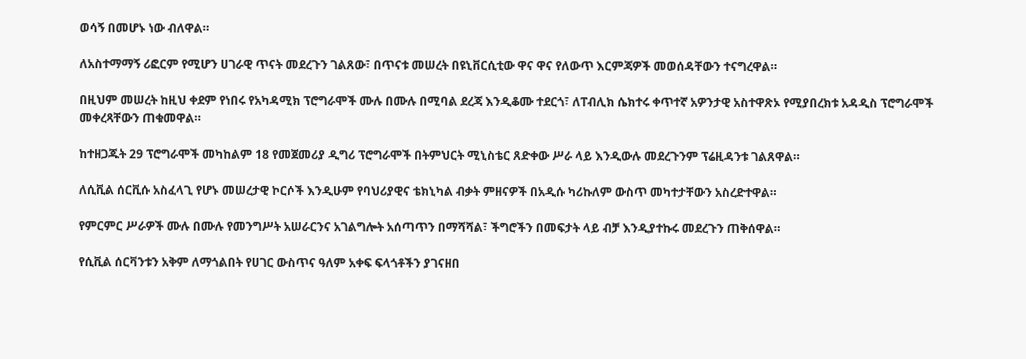ወሳኝ በመሆኑ ነው ብለዋል።

ለአስተማማኝ ሪፎርም የሚሆን ሀገራዊ ጥናት መደረጉን ገልጸው፣ በጥናቱ መሠረት በዩኒቨርሲቲው ዋና ዋና የለውጥ እርምጃዎች መወሰዳቸውን ተናግረዋል።

በዚህም መሠረት ከዚህ ቀደም የነበሩ የአካዳሚክ ፕሮግራሞች ሙሉ በሙሉ በሚባል ደረጃ እንዲቆሙ ተደርጎ፣ ለፐብሊክ ሴክተሩ ቀጥተኛ አዎንታዊ አስተዋጽኦ የሚያበረክቱ አዳዲስ ፕሮግራሞች መቀረጻቸውን ጠቁመዋል።

ከተዘጋጁት 29 ፕሮግራሞች መካከልም 18 የመጀመሪያ ዲግሪ ፕሮግራሞች በትምህርት ሚኒስቴር ጸድቀው ሥራ ላይ እንዲውሉ መደረጉንም ፕሬዚዳንቱ ገልጸዋል።

ለሲቪል ሰርቪሱ አስፈላጊ የሆኑ መሠረታዊ ኮርሶች እንዲሁም የባህሪያዊና ቴክኒካል ብቃት ምዘናዎች በአዲሱ ካሪኩለም ውስጥ መካተታቸውን አስረድተዋል።

የምርምር ሥራዎች ሙሉ በሙሉ የመንግሥት አሠራርንና አገልግሎት አሰጣጥን በማሻሻል፣ ችግሮችን በመፍታት ላይ ብቻ እንዲያተኩሩ መደረጉን ጠቅሰዋል።

የሲቪል ሰርቫንቱን አቅም ለማጎልበት የሀገር ውስጥና ዓለም አቀፍ ፍላጎቶችን ያገናዘበ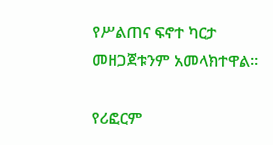የሥልጠና ፍኖተ ካርታ መዘጋጀቱንም አመላክተዋል።

የሪፎርም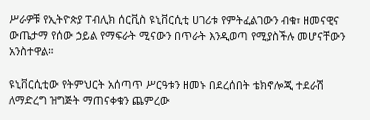ሥራዎቹ የኢትዮጵያ ፐብሊክ ሰርቪስ ዩኒቨርሲቲ ሀገሪቱ የምትፈልገውን ብቁ፣ ዘመናዊና ውጤታማ የሰው ኃይል የማፍራት ሚናውን በጥራት እንዲወጣ የሚያስችሉ መሆናቸውን አንስተዋል።

ዩኒቨርሲቲው የትምህርት አሰጣጥ ሥርዓቱን ዘመኑ በደረሰበት ቴክኖሎጂ ተደራሽ ለማድረግ ዝግጅት ማጠናቀቁን ጨምረው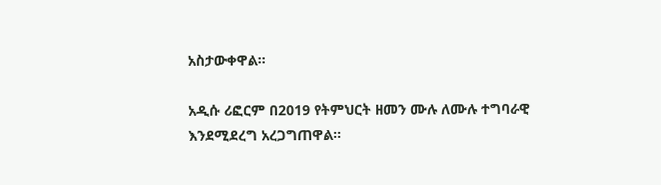አስታውቀዋል።

አዲሱ ሪፎርም በ2019 የትምህርት ዘመን ሙሉ ለሙሉ ተግባራዊ እንደሚደረግ አረጋግጠዋል።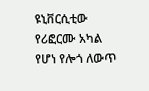ዩኒቨርሲቲው የሪፎርሙ አካል የሆነ የሎጎ ለውጥ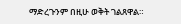ማድረጉንም በዚሁ ወቅት ገልጸዋል።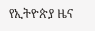የኢትዮጵያ ዜና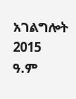አገልግሎት
2015
ዓ.ም